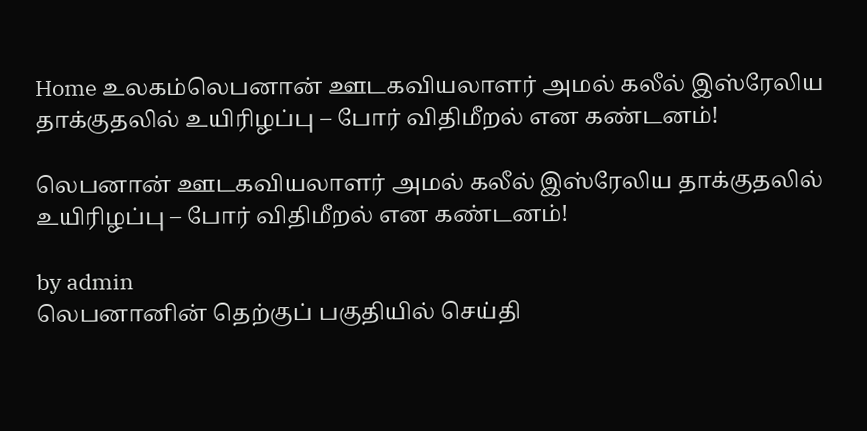Home உலகம்லெபனான் ஊடகவியலாளர் அமல் கலீல் இஸ்ரேலிய தாக்குதலில் உயிரிழப்பு – போர் விதிமீறல் என கண்டனம்!

லெபனான் ஊடகவியலாளர் அமல் கலீல் இஸ்ரேலிய தாக்குதலில் உயிரிழப்பு – போர் விதிமீறல் என கண்டனம்!

by admin
லெபனானின் தெற்குப் பகுதியில் செய்தி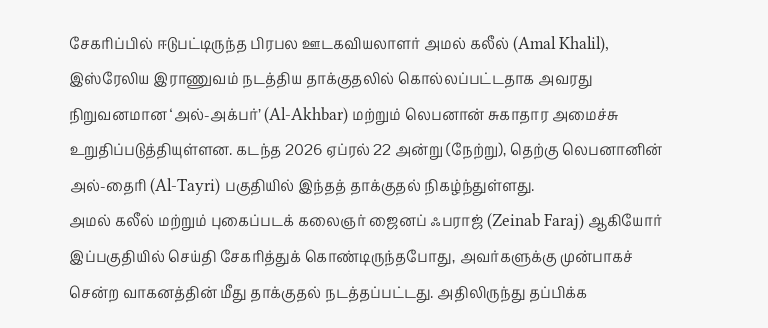சேகரிப்பில் ஈடுபட்டிருந்த பிரபல ஊடகவியலாளர் அமல் கலீல் (Amal Khalil), இஸ்ரேலிய இராணுவம் நடத்திய தாக்குதலில் கொல்லப்பட்டதாக அவரது நிறுவனமான ‘அல்-அக்பர்’ (Al-Akhbar) மற்றும் லெபனான் சுகாதார அமைச்சு உறுதிப்படுத்தியுள்ளன. கடந்த 2026 ஏப்ரல் 22 அன்று (நேற்று), தெற்கு லெபனானின் அல்-தைரி (Al-Tayri) பகுதியில் இந்தத் தாக்குதல் நிகழ்ந்துள்ளது.
அமல் கலீல் மற்றும் புகைப்படக் கலைஞர் ஜைனப் ஃபராஜ் (Zeinab Faraj) ஆகியோர் இப்பகுதியில் செய்தி சேகரித்துக் கொண்டிருந்தபோது, அவர்களுக்கு முன்பாகச் சென்ற வாகனத்தின் மீது தாக்குதல் நடத்தப்பட்டது. அதிலிருந்து தப்பிக்க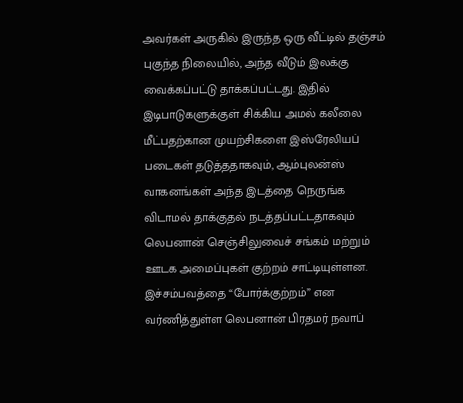அவர்கள் அருகில் இருந்த ஒரு வீட்டில் தஞ்சம் புகுந்த நிலையில், அந்த வீடும் இலக்கு வைக்கப்பட்டு தாக்கப்பட்டது. இதில் இடிபாடுகளுக்குள் சிக்கிய அமல் கலீலை மீட்பதற்கான முயற்சிகளை இஸ்ரேலியப் படைகள் தடுத்ததாகவும், ஆம்புலன்ஸ் வாகனங்கள் அந்த இடத்தை நெருங்க விடாமல் தாக்குதல் நடத்தப்பட்டதாகவும் லெபனான் செஞ்சிலுவைச் சங்கம் மற்றும் ஊடக அமைப்புகள் குற்றம் சாட்டியுள்ளன.
இச்சம்பவத்தை “போர்க்குற்றம்” என வர்ணித்துள்ள லெபனான் பிரதமர் நவாப்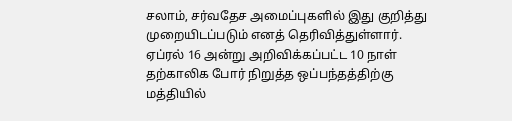சலாம், சர்வதேச அமைப்புகளில் இது குறித்து முறையிடப்படும் எனத் தெரிவித்துள்ளார். ஏப்ரல் 16 அன்று அறிவிக்கப்பட்ட 10 நாள் தற்காலிக போர் நிறுத்த ஒப்பந்தத்திற்கு மத்தியில்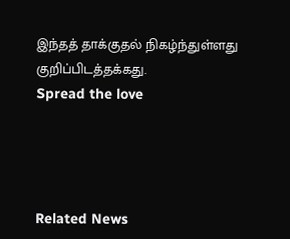இந்தத் தாக்குதல் நிகழ்ந்துள்ளது குறிப்பிடத்தக்கது.
Spread the love




Related News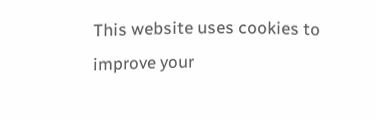This website uses cookies to improve your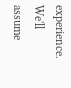experience. We'll assume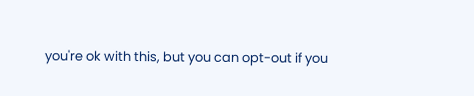you're ok with this, but you can opt-out if you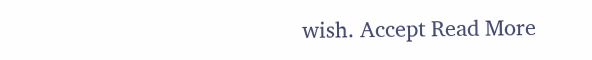wish. Accept Read More